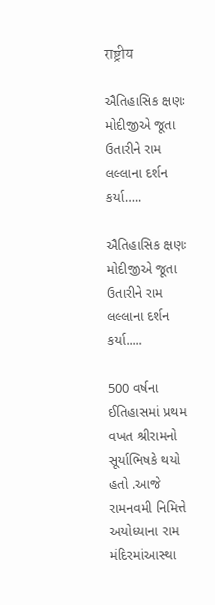राष्ट्रीय

ઐતિહાસિક ક્ષણઃ મોદીજીએ જૂતા ઉતારીને રામ લલ્લાના દર્શન કર્યા…..

ઐતિહાસિક ક્ષણઃ મોદીજીએ જૂતા ઉતારીને રામ લલ્લાના દર્શન કર્યા.....

500 વર્ષના ઈતિહાસમાં પ્રથમ વખત શ્રીરામનો સૂર્યાભિષકે થયો હતો .આજે રામનવમી નિમિત્તે અયોધ્યાના રામ મંદિરમાંઆસ્થા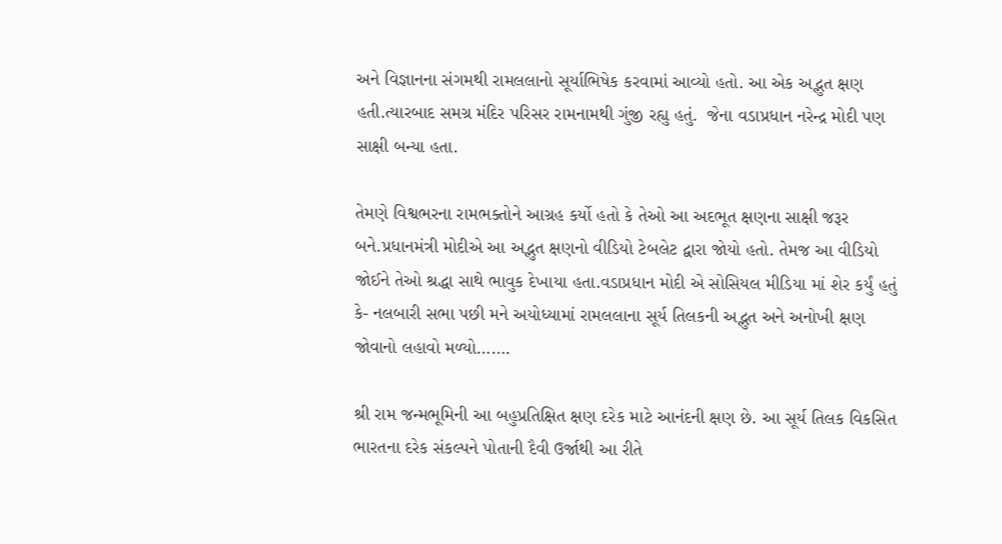અને વિજ્ઞાનના સંગમથી રામલલાનો સૂર્યાભિષેક કરવામાં આવ્યો હતો. આ એક અદ્ભુત ક્ષણ હતી.ત્યારબાદ સમગ્ર મંદિર પરિસર રામનામથી ગુંજી રહ્યુ હતું.  જેના વડાપ્રધાન નરેન્દ્ર મોદી પણ સાક્ષી બન્યા હતા.

તેમણે વિશ્વભરના રામભક્તોને આગ્રહ કર્યો હતો કે તેઓ આ અદભૂત ક્ષણના સાક્ષી જરૂર બને.પ્રધાનમંત્રી મોદીએ આ અદ્ભુત ક્ષણનો વીડિયો ટેબલેટ દ્વારા જોયો હતો. તેમજ આ વીડિયો જોઈને તેઓ શ્રદ્ધા સાથે ભાવુક દેખાયા હતા.વડાપ્રધાન મોદી એ સોસિયલ મીડિયા માં શેર કર્યું હતું કે- નલબારી સભા પછી મને અયોધ્યામાં રામલલાના સૂર્ય તિલકની અદ્ભુત અને અનોખી ક્ષણ જોવાનો લહાવો મળ્યો…….

શ્રી રામ જન્મભૂમિની આ બહુપ્રતિક્ષિત ક્ષણ દરેક માટે આનંદની ક્ષણ છે. આ સૂર્ય તિલક વિકસિત ભારતના દરેક સંકલ્પને પોતાની દૈવી ઉર્જાથી આ રીતે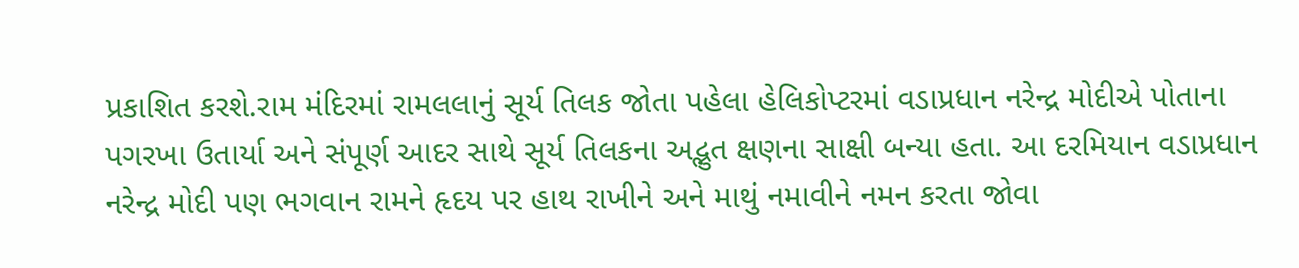પ્રકાશિત કરશે.રામ મંદિરમાં રામલલાનું સૂર્ય તિલક જોતા પહેલા હેલિકોપ્ટરમાં વડાપ્રધાન નરેન્દ્ર મોદીએ પોતાના પગરખા ઉતાર્યા અને સંપૂર્ણ આદર સાથે સૂર્ય તિલકના અદ્ભુત ક્ષણના સાક્ષી બન્યા હતા. આ દરમિયાન વડાપ્રધાન નરેન્દ્ર મોદી પણ ભગવાન રામને હૃદય પર હાથ રાખીને અને માથું નમાવીને નમન કરતા જોવા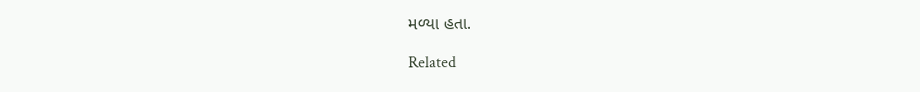મળ્યા હતા.

Related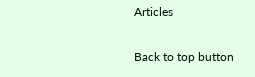Articles

Back to top button